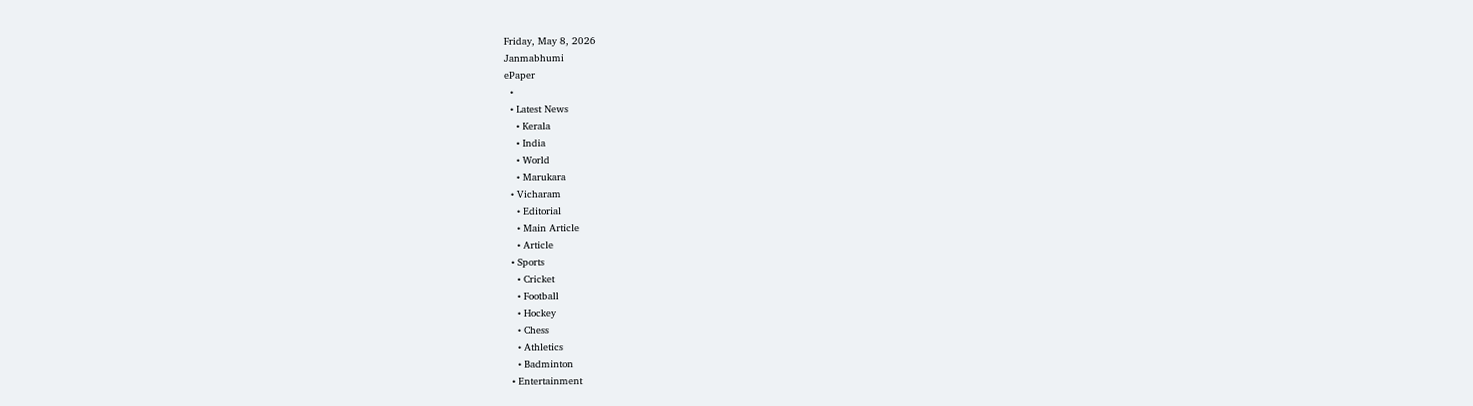Friday, May 8, 2026
Janmabhumi
ePaper
  •
  • Latest News
    • Kerala
    • India
    • World
    • Marukara
  • Vicharam
    • Editorial
    • Main Article
    • Article
  • Sports
    • Cricket
    • Football
    • Hockey
    • Chess
    • Athletics
    • Badminton
  • Entertainment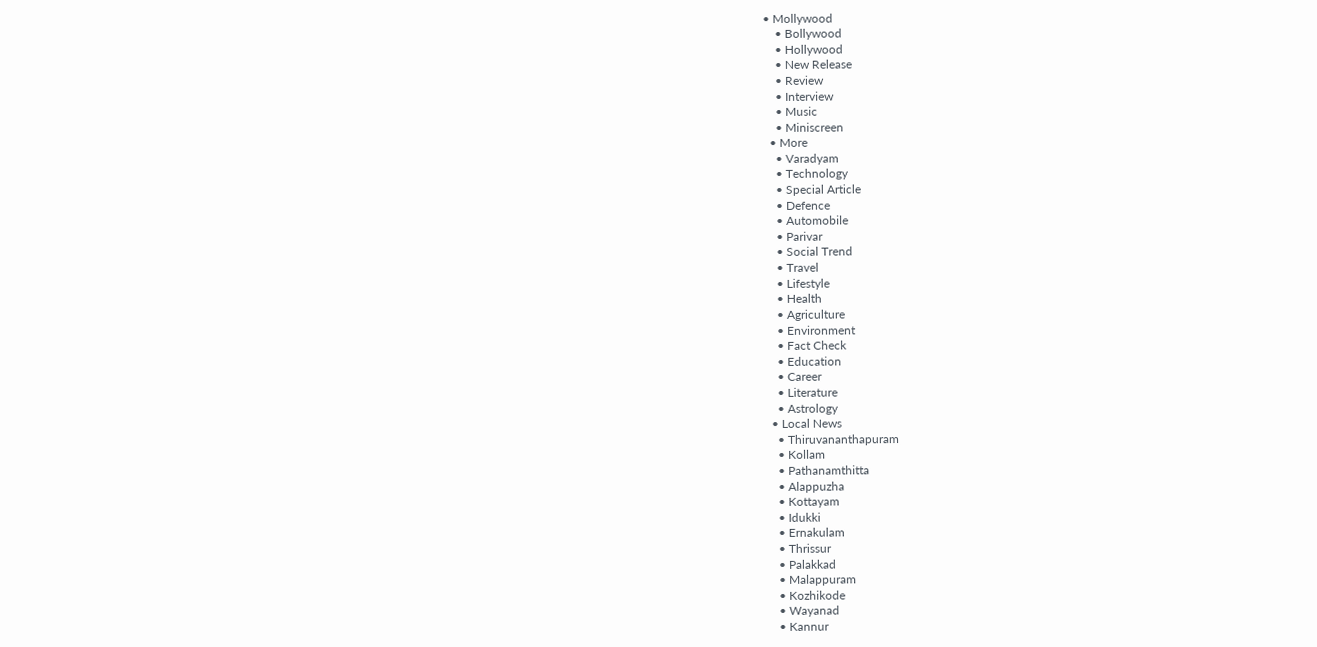• Mollywood
    • Bollywood
    • Hollywood
    • New Release
    • Review
    • Interview
    • Music
    • Miniscreen
  • More
    • Varadyam
    • Technology
    • Special Article
    • Defence
    • Automobile
    • Parivar
    • Social Trend
    • Travel
    • Lifestyle
    • Health
    • Agriculture
    • Environment
    • Fact Check
    • Education
    • Career
    • Literature
    • Astrology
  • Local News
    • Thiruvananthapuram
    • Kollam
    • Pathanamthitta
    • Alappuzha
    • Kottayam
    • Idukki
    • Ernakulam
    • Thrissur
    • Palakkad
    • Malappuram
    • Kozhikode
    • Wayanad
    • Kannur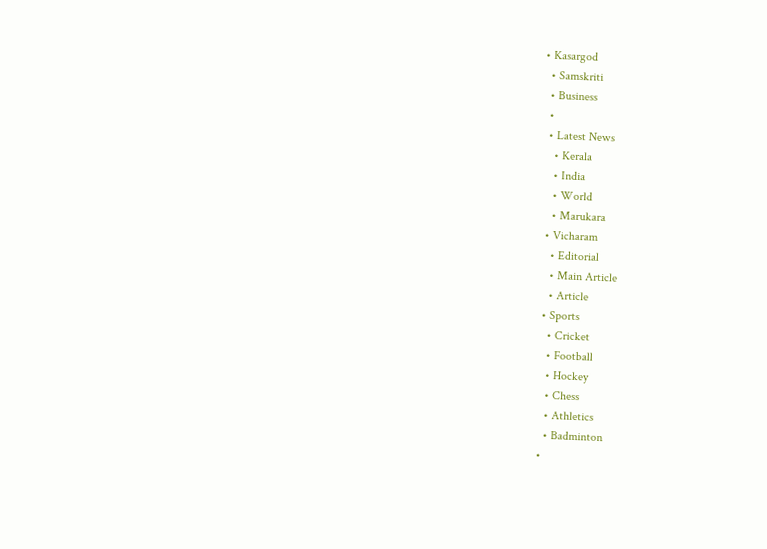• Kasargod
  • Samskriti
  • Business
  •
  • Latest News
    • Kerala
    • India
    • World
    • Marukara
  • Vicharam
    • Editorial
    • Main Article
    • Article
  • Sports
    • Cricket
    • Football
    • Hockey
    • Chess
    • Athletics
    • Badminton
  •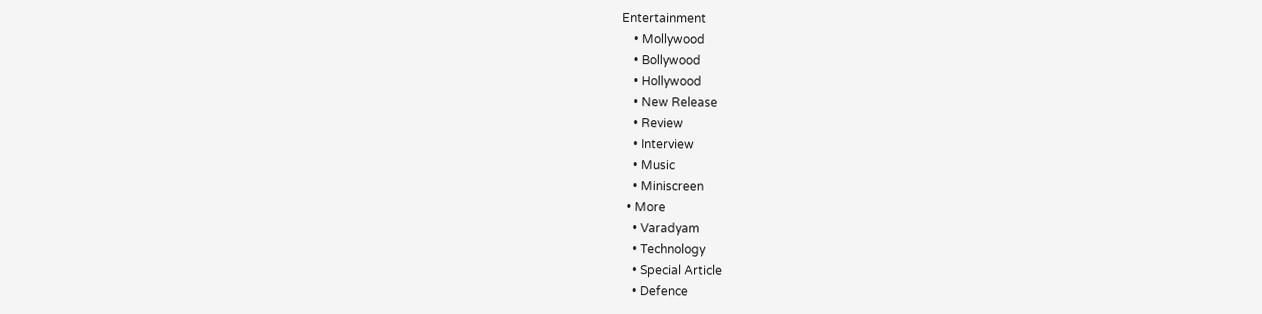Entertainment
    • Mollywood
    • Bollywood
    • Hollywood
    • New Release
    • Review
    • Interview
    • Music
    • Miniscreen
  • More
    • Varadyam
    • Technology
    • Special Article
    • Defence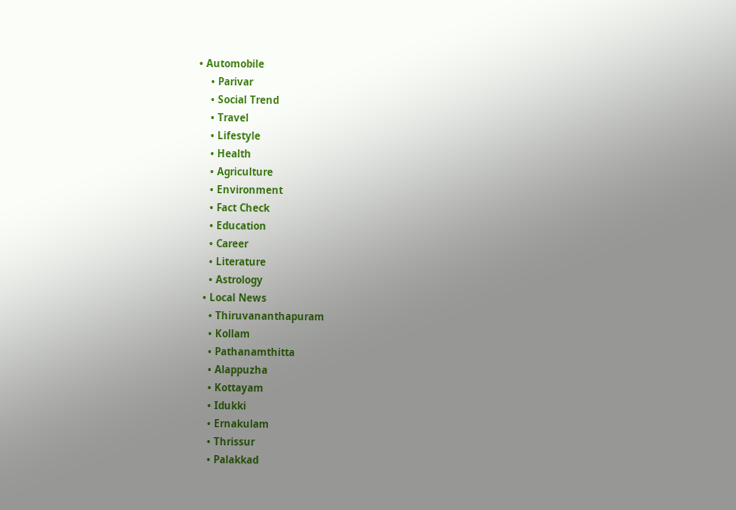• Automobile
    • Parivar
    • Social Trend
    • Travel
    • Lifestyle
    • Health
    • Agriculture
    • Environment
    • Fact Check
    • Education
    • Career
    • Literature
    • Astrology
  • Local News
    • Thiruvananthapuram
    • Kollam
    • Pathanamthitta
    • Alappuzha
    • Kottayam
    • Idukki
    • Ernakulam
    • Thrissur
    • Palakkad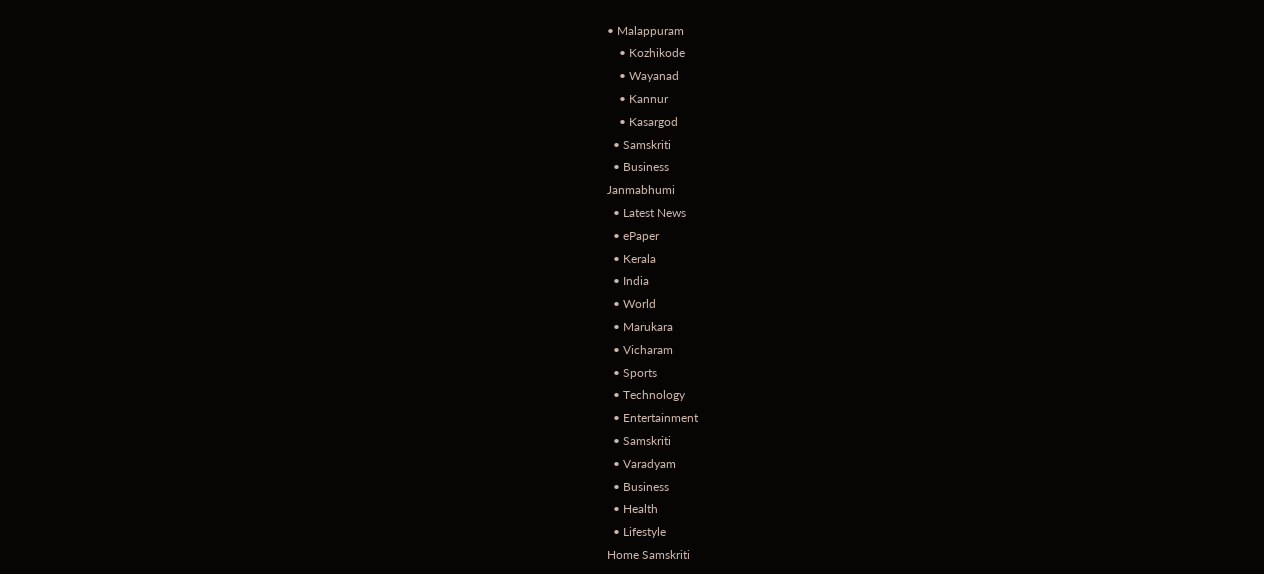• Malappuram
    • Kozhikode
    • Wayanad
    • Kannur
    • Kasargod
  • Samskriti
  • Business
Janmabhumi
  • Latest News
  • ePaper
  • Kerala
  • India
  • World
  • Marukara
  • Vicharam
  • Sports
  • Technology
  • Entertainment
  • Samskriti
  • Varadyam
  • Business
  • Health
  • Lifestyle
Home Samskriti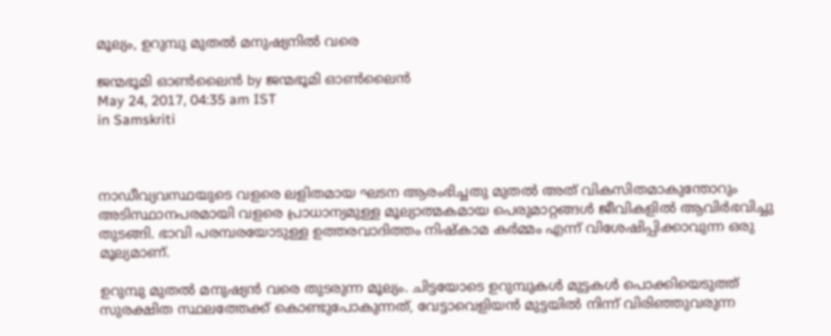മൂല്യം, ഉറുമ്പു മുതല്‍ മനുഷ്യനില്‍ വരെ

ജന്മഭൂമി ഓണ്‍ലൈന്‍ by ജന്മഭൂമി ഓണ്‍ലൈന്‍
May 24, 2017, 04:35 am IST
in Samskriti



നാഡീവ്യവസ്ഥയുടെ വളരെ ലളിതമായ ഘടന ആരംഭിച്ചതു മുതല്‍ അത് വികസിതമാകുന്തോറും അടിസ്ഥാനപരമായി വളരെ പ്രാധാന്യമുള്ള മൂല്യാത്മകമായ പെരുമാറ്റങ്ങള്‍ ജീവികളില്‍ ആവിര്‍ഭവിച്ചു തുടങ്ങി. ഭാവി പരമ്പരയോടുള്ള ഉത്തരവാദിത്തം നിഷ്‌കാമ കര്‍മ്മം എന്ന് വിശേഷിപ്പിക്കാവുന്ന ഒരു മൂല്യമാണ്.

ഉറുമ്പു മുതല്‍ മനുഷ്യന്‍ വരെ തുടരുന്ന മൂല്യം. ചിട്ടയോടെ ഉറുമ്പുകള്‍ മുട്ടകള്‍ പൊക്കിയെടുത്ത് സുരക്ഷിത സ്ഥലത്തേക്ക് കൊണ്ടുപോകുന്നത്, വേട്ടാവെളിയന്‍ മുട്ടയില്‍ നിന്ന് വിരിഞ്ഞുവരുന്ന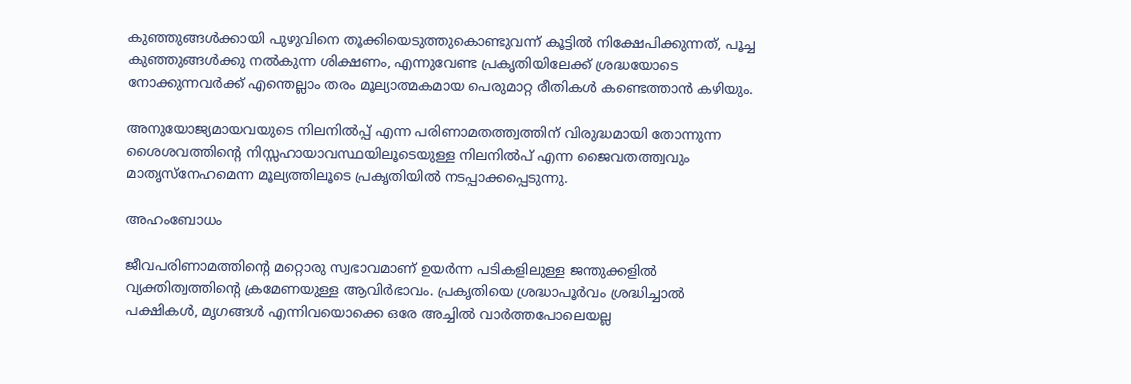കുഞ്ഞുങ്ങള്‍ക്കായി പുഴുവിനെ തൂക്കിയെടുത്തുകൊണ്ടുവന്ന് കൂട്ടില്‍ നിക്ഷേപിക്കുന്നത്, പൂച്ച കുഞ്ഞുങ്ങള്‍ക്കു നല്‍കുന്ന ശിക്ഷണം, എന്നുവേണ്ട പ്രകൃതിയിലേക്ക് ശ്രദ്ധയോടെ നോക്കുന്നവര്‍ക്ക് എന്തെല്ലാം തരം മൂല്യാത്മകമായ പെരുമാറ്റ രീതികള്‍ കണ്ടെത്താന്‍ കഴിയും.

അനുയോജ്യമായവയുടെ നിലനില്‍പ്പ് എന്ന പരിണാമതത്ത്വത്തിന് വിരുദ്ധമായി തോന്നുന്ന ശൈശവത്തിന്റെ നിസ്സഹായാവസ്ഥയിലൂടെയുള്ള നിലനില്‍പ് എന്ന ജൈവതത്ത്വവും മാതൃസ്‌നേഹമെന്ന മൂല്യത്തിലൂടെ പ്രകൃതിയില്‍ നടപ്പാക്കപ്പെടുന്നു.

അഹംബോധം

ജീവപരിണാമത്തിന്റെ മറ്റൊരു സ്വഭാവമാണ് ഉയര്‍ന്ന പടികളിലുള്ള ജന്തുക്കളില്‍ വ്യക്തിത്വത്തിന്റെ ക്രമേണയുള്ള ആവിര്‍ഭാവം. പ്രകൃതിയെ ശ്രദ്ധാപൂര്‍വം ശ്രദ്ധിച്ചാല്‍ പക്ഷികള്‍, മൃഗങ്ങള്‍ എന്നിവയൊക്കെ ഒരേ അച്ചില്‍ വാര്‍ത്തപോലെയല്ല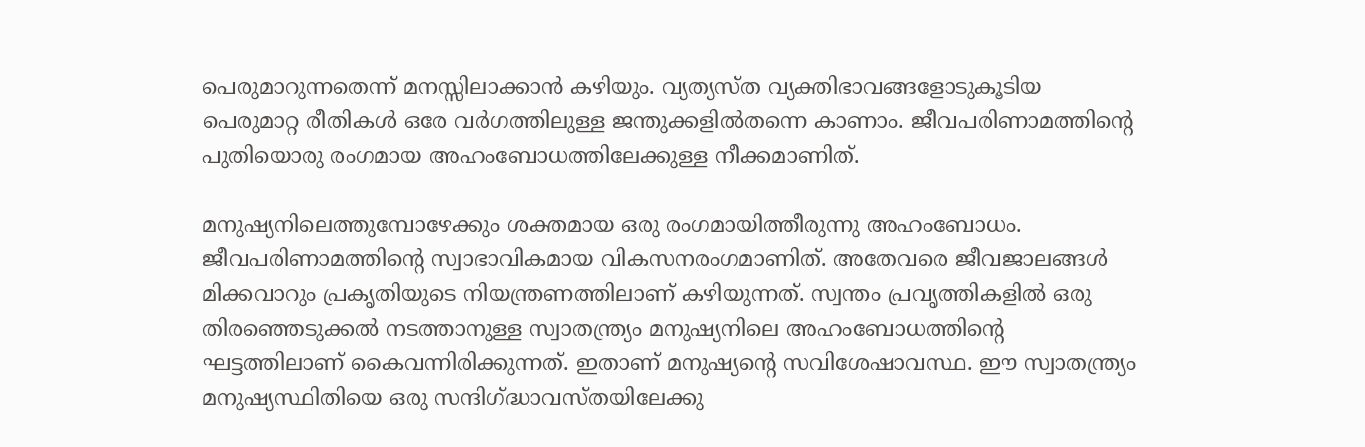പെരുമാറുന്നതെന്ന് മനസ്സിലാക്കാന്‍ കഴിയും. വ്യത്യസ്ത വ്യക്തിഭാവങ്ങളോടുകൂടിയ പെരുമാറ്റ രീതികള്‍ ഒരേ വര്‍ഗത്തിലുള്ള ജന്തുക്കളില്‍തന്നെ കാണാം. ജീവപരിണാമത്തിന്റെ പുതിയൊരു രംഗമായ അഹംബോധത്തിലേക്കുള്ള നീക്കമാണിത്.

മനുഷ്യനിലെത്തുമ്പോഴേക്കും ശക്തമായ ഒരു രംഗമായിത്തീരുന്നു അഹംബോധം. ജീവപരിണാമത്തിന്റെ സ്വാഭാവികമായ വികസനരംഗമാണിത്. അതേവരെ ജീവജാലങ്ങള്‍ മിക്കവാറും പ്രകൃതിയുടെ നിയന്ത്രണത്തിലാണ് കഴിയുന്നത്. സ്വന്തം പ്രവൃത്തികളില്‍ ഒരു തിരഞ്ഞെടുക്കല്‍ നടത്താനുള്ള സ്വാതന്ത്ര്യം മനുഷ്യനിലെ അഹംബോധത്തിന്റെ ഘട്ടത്തിലാണ് കൈവന്നിരിക്കുന്നത്. ഇതാണ് മനുഷ്യന്റെ സവിശേഷാവസ്ഥ. ഈ സ്വാതന്ത്ര്യം മനുഷ്യസ്ഥിതിയെ ഒരു സന്ദിഗ്‌ദ്ധാവസ്തയിലേക്കു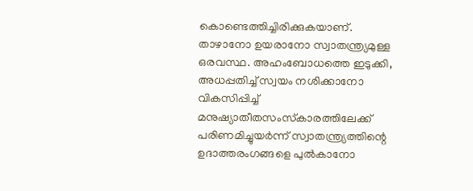കൊണ്ടെത്തിച്ചിരിക്കുകയാണ്. താഴാനോ ഉയരാനോ സ്വാതന്ത്ര്യമുള്ള ഒരവസ്ഥ. അഹംബോധത്തെ ഇടുക്കി, അധപ്പതിച്ച് സ്വയം നശിക്കാനോ വികസിപ്പിച്ച് മനുഷ്യാതീതസംസ്‌കാരത്തിലേക്ക് പരിണമിച്ചുയര്‍ന്ന് സ്വാതന്ത്ര്യത്തിന്റെ ഉദാത്തരംഗങ്ങളെ പുല്‍കാനോ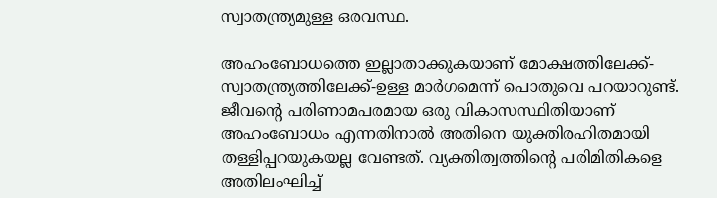സ്വാതന്ത്ര്യമുള്ള ഒരവസ്ഥ.

അഹംബോധത്തെ ഇല്ലാതാക്കുകയാണ് മോക്ഷത്തിലേക്ക്-സ്വാതന്ത്ര്യത്തിലേക്ക്-ഉള്ള മാര്‍ഗമെന്ന് പൊതുവെ പറയാറുണ്ട്. ജീവന്റെ പരിണാമപരമായ ഒരു വികാസസ്ഥിതിയാണ് അഹംബോധം എന്നതിനാല്‍ അതിനെ യുക്തിരഹിതമായി തള്ളിപ്പറയുകയല്ല വേണ്ടത്. വ്യക്തിത്വത്തിന്റെ പരിമിതികളെ അതിലംഘിച്ച്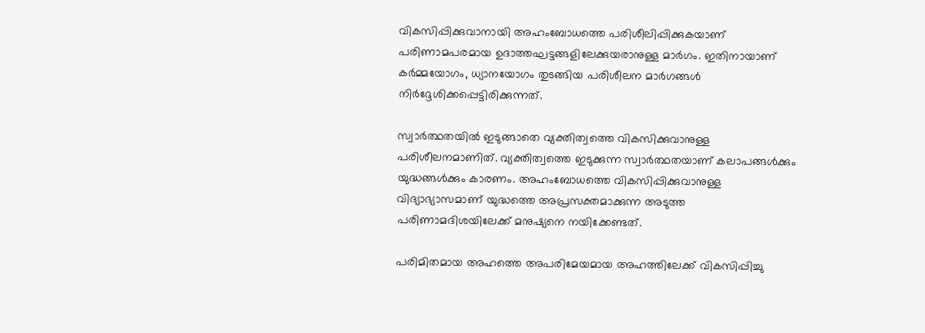വികസിപ്പിക്കുവാനായി അഹംബോധത്തെ പരിശീലിപ്പിക്കുകയാണ് പരിണാമപരമായ ഉദാത്തഘട്ടങ്ങളിലേക്കുയരാനുള്ള മാര്‍ഗം. ഇതിനായാണ് കര്‍മ്മയോഗം, ധ്യാനയോഗം തുടങ്ങിയ പരിശീലന മാര്‍ഗങ്ങള്‍ നിര്‍ദ്ദേശിക്കപ്പെട്ടിരിക്കുന്നത്.

സ്വാര്‍ത്ഥതയില്‍ ഇടുങ്ങാതെ വ്യക്തിത്വത്തെ വികസിക്കുവാനുള്ള പരിശീലനമാണിത്. വ്യക്തിത്വത്തെ ഇടുക്കുന്ന സ്വാര്‍ത്ഥതയാണ് കലാപങ്ങള്‍ക്കും യുദ്ധങ്ങള്‍ക്കും കാരണം. അഹംബോധത്തെ വികസിപ്പിക്കുവാനുള്ള വിദ്യാഭ്യാസമാണ് യുദ്ധത്തെ അപ്രസക്തമാക്കുന്ന അടുത്ത പരിണാമദിശയിലേക്ക് മനുഷ്യനെ നയിക്കേണ്ടത്.

പരിമിതമായ അഹത്തെ അപരിമേയമായ അഹത്തിലേക്ക് വികസിപ്പിച്ചു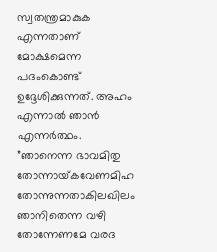സ്വതന്ത്രമാകുക എന്നതാണ് മോക്ഷമെന്ന പദംകൊണ്ട് ഉദ്ദേശിക്കുന്നത്. അഹം എന്നാല്‍ ഞാന്‍ എന്നര്‍ത്ഥം. ”ഞാനെന്ന ഭാവമിതു തോന്നായ്‌കവേണമിഹ തോന്നുന്നതാകിലഖിലം ഞാനിതെന്ന വഴി തോന്നേണമേ വരദ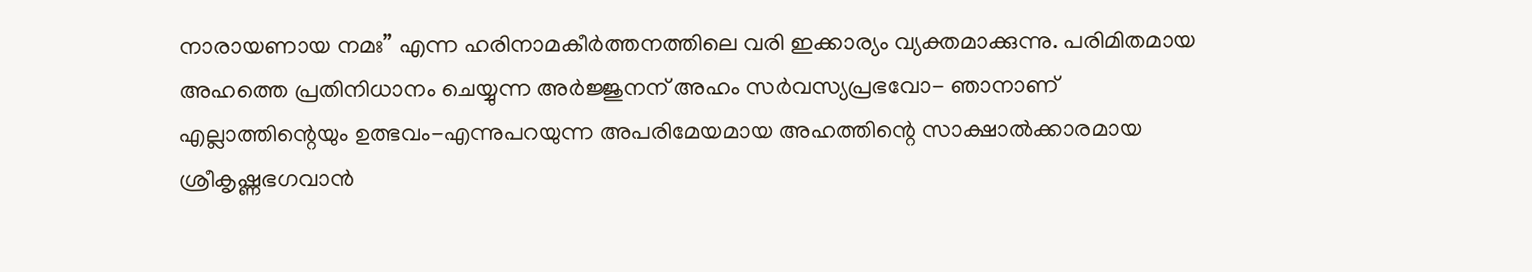നാരായണായ നമഃ” എന്ന ഹരിനാമകീര്‍ത്തനത്തിലെ വരി ഇക്കാര്യം വ്യക്തമാക്കുന്നു. പരിമിതമായ അഹത്തെ പ്രതിനിധാനം ചെയ്യുന്ന അര്‍ജ്ജുനന് അഹം സര്‍വസ്യപ്രഭവോ- ഞാനാണ് എല്ലാത്തിന്റെയും ഉത്ഭവം-എന്നുപറയുന്ന അപരിമേയമായ അഹത്തിന്റെ സാക്ഷാല്‍ക്കാരമായ ശ്രീകൃഷ്ണഭഗവാന്‍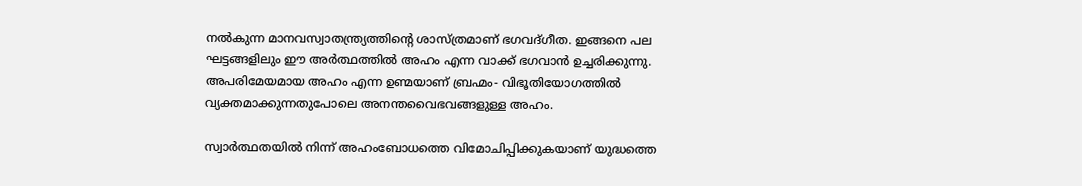നല്‍കുന്ന മാനവസ്വാതന്ത്ര്യത്തിന്റെ ശാസ്ത്രമാണ് ഭഗവദ്ഗീത. ഇങ്ങനെ പല ഘട്ടങ്ങളിലും ഈ അര്‍ത്ഥത്തില്‍ അഹം എന്ന വാക്ക് ഭഗവാന്‍ ഉച്ചരിക്കുന്നു. അപരിമേയമായ അഹം എന്ന ഉണ്മയാണ് ബ്രഹ്മം- വിഭൂതിയോഗത്തില്‍ വ്യക്തമാക്കുന്നതുപോലെ അനന്തവൈഭവങ്ങളുള്ള അഹം.

സ്വാര്‍ത്ഥതയില്‍ നിന്ന് അഹംബോധത്തെ വിമോചിപ്പിക്കുകയാണ് യുദ്ധത്തെ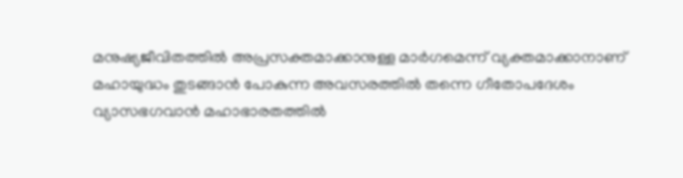മനുഷ്യജീവിതത്തില്‍ അപ്രസക്തമാക്കാനുള്ള മാര്‍ഗമെന്ന് വ്യക്തമാക്കാനാണ് മഹായുദ്ധം തുടങ്ങാന്‍ പോകുന്ന അവസരത്തില്‍ തന്നെ ഗീതോപദേശം വ്യാസഭഗവാന്‍ മഹാഭാരതത്തില്‍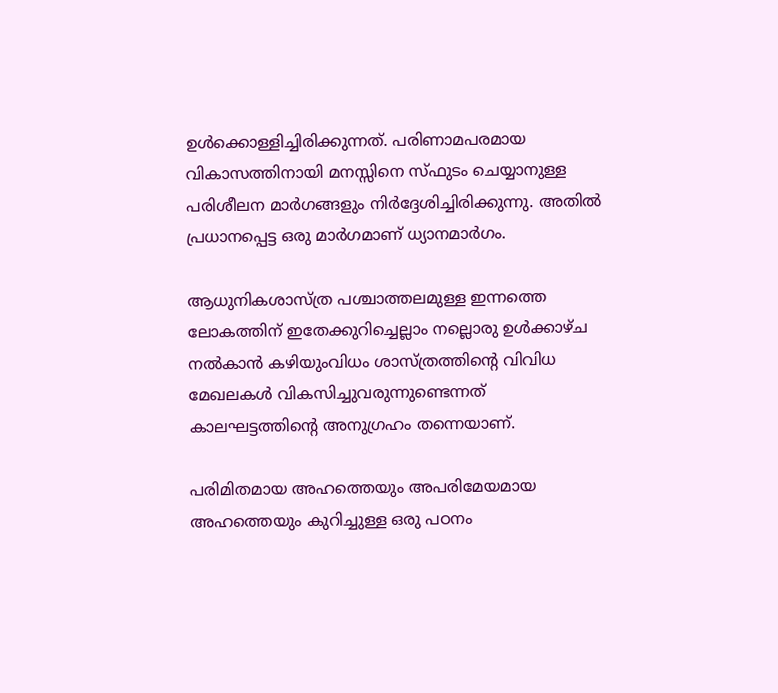ഉള്‍ക്കൊള്ളിച്ചിരിക്കുന്നത്. പരിണാമപരമായ വികാസത്തിനായി മനസ്സിനെ സ്ഫുടം ചെയ്യാനുള്ള പരിശീലന മാര്‍ഗങ്ങളും നിര്‍ദ്ദേശിച്ചിരിക്കുന്നു. അതില്‍ പ്രധാനപ്പെട്ട ഒരു മാര്‍ഗമാണ് ധ്യാനമാര്‍ഗം.

ആധുനികശാസ്ത്ര പശ്ചാത്തലമുള്ള ഇന്നത്തെ ലോകത്തിന് ഇതേക്കുറിച്ചെല്ലാം നല്ലൊരു ഉള്‍ക്കാഴ്ച നല്‍കാന്‍ കഴിയുംവിധം ശാസ്ത്രത്തിന്റെ വിവിധ മേഖലകള്‍ വികസിച്ചുവരുന്നുണ്ടെന്നത് കാലഘട്ടത്തിന്റെ അനുഗ്രഹം തന്നെയാണ്.

പരിമിതമായ അഹത്തെയും അപരിമേയമായ അഹത്തെയും കുറിച്ചുള്ള ഒരു പഠനം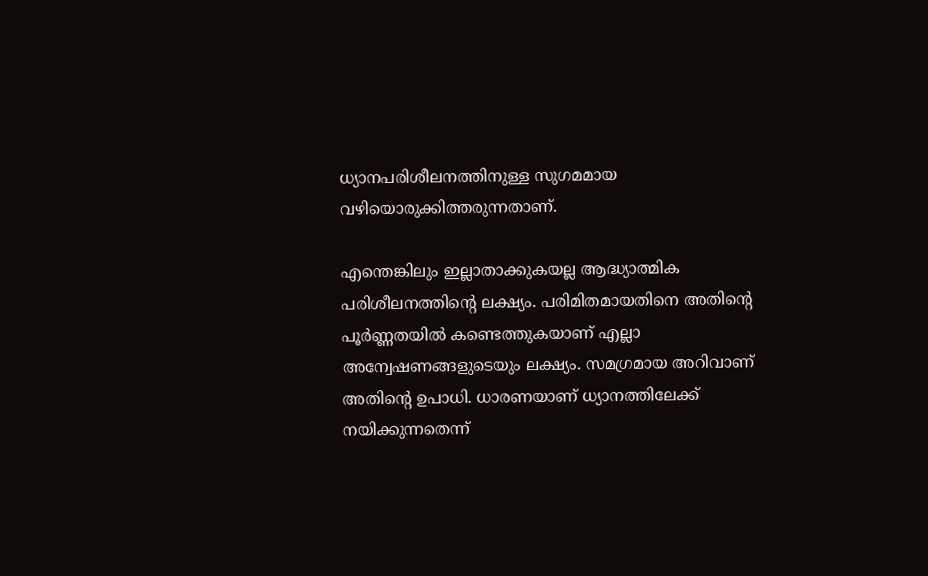ധ്യാനപരിശീലനത്തിനുള്ള സുഗമമായ വഴിയൊരുക്കിത്തരുന്നതാണ്.

എന്തെങ്കിലും ഇല്ലാതാക്കുകയല്ല ആദ്ധ്യാത്മിക പരിശീലനത്തിന്റെ ലക്ഷ്യം. പരിമിതമായതിനെ അതിന്റെ പൂര്‍ണ്ണതയില്‍ കണ്ടെത്തുകയാണ് എല്ലാ അന്വേഷണങ്ങളുടെയും ലക്ഷ്യം. സമഗ്രമായ അറിവാണ് അതിന്റെ ഉപാധി. ധാരണയാണ് ധ്യാനത്തിലേക്ക് നയിക്കുന്നതെന്ന്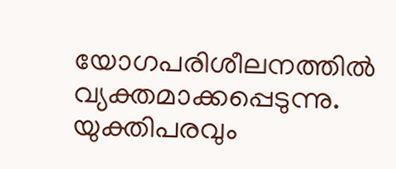യോഗപരിശീലനത്തില്‍ വ്യക്തമാക്കപ്പെടുന്നു. യുക്തിപരവും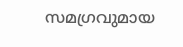സമഗ്രവുമായ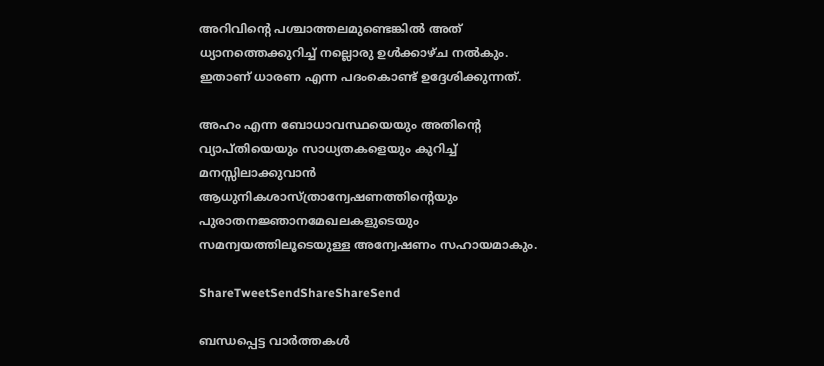അറിവിന്റെ പശ്ചാത്തലമുണ്ടെങ്കില്‍ അത് ധ്യാനത്തെക്കുറിച്ച് നല്ലൊരു ഉള്‍ക്കാഴ്ച നല്‍കും. ഇതാണ് ധാരണ എന്ന പദംകൊണ്ട് ഉദ്ദേശിക്കുന്നത്.

അഹം എന്ന ബോധാവസ്ഥയെയും അതിന്റെ വ്യാപ്തിയെയും സാധ്യതകളെയും കുറിച്ച് മനസ്സിലാക്കുവാന്‍ ആധുനികശാസ്ത്രാന്വേഷണത്തിന്റെയും പുരാതനജ്ഞാനമേഖലകളുടെയും സമന്വയത്തിലൂടെയുള്ള അന്വേഷണം സഹായമാകും.

ShareTweetSendShareShareSend

ബന്ധപ്പെട്ട വാര്‍ത്തകള്‍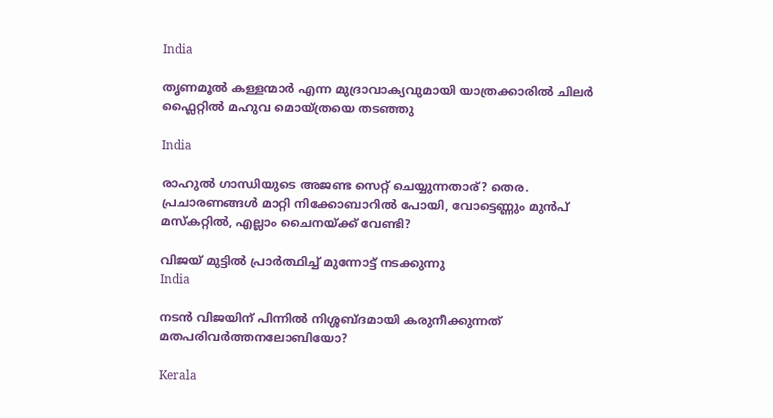India

തൃണമൂല്‍ കള്ളന്മാര്‍ എന്ന മുദ്രാവാക്യവുമായി യാത്രക്കാരില്‍ ചിലര്‍ ഫ്ലൈറ്റില്‍ മഹുവ മൊയ്ത്രയെ തടഞ്ഞു

India

രാഹുല്‍ ഗാന്ധിയുടെ അജണ്ട സെറ്റ് ചെയ്യുന്നതാര്? തെര. പ്രചാരണങ്ങള്‍ മാറ്റി നിക്കോബാറില്‍ പോയി, വോട്ടെണ്ണും മുന്‍പ് മസ്കറ്റില്‍, എല്ലാം ചൈനയ്‌ക്ക് വേണ്ടി?

വിജയ് മുട്ടില്‍ പ്രാര്‍ത്ഥിച്ച് മുന്നോട്ട് നടക്കുന്നു
India

നടന്‍ വിജയിന് പിന്നില്‍ നിശ്ശബ്ദമായി കരുനീക്കുന്നത് മതപരിവര്‍ത്തനലോബിയോ?

Kerala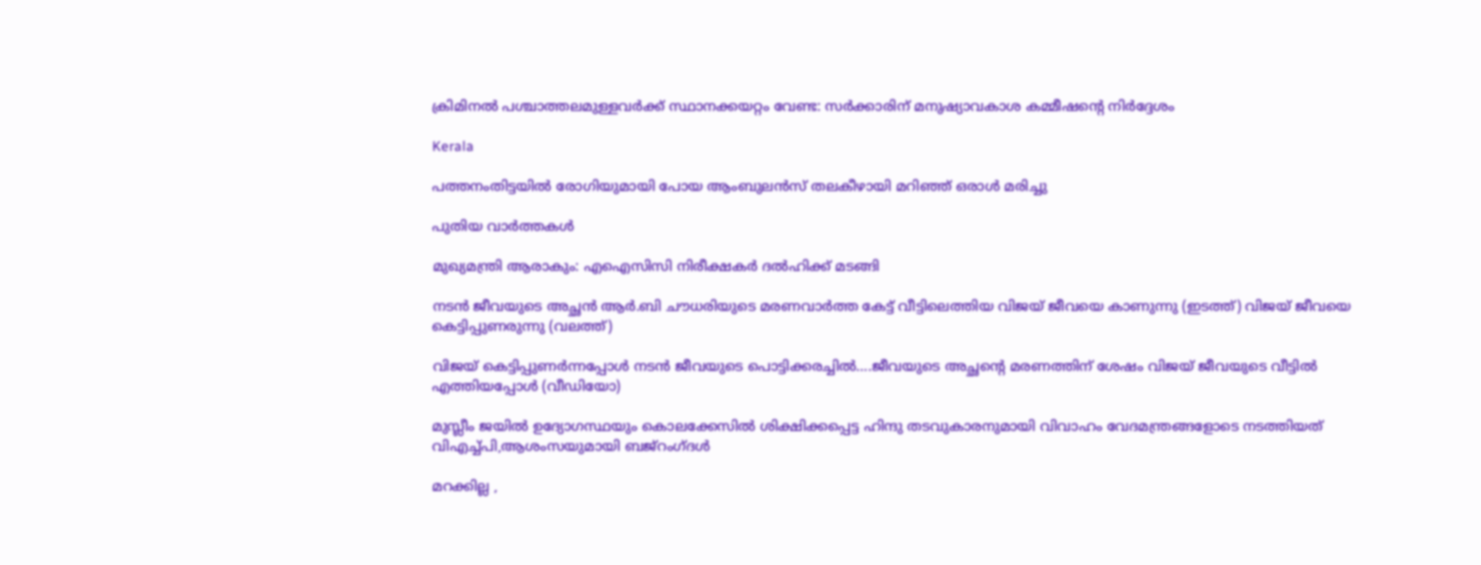ക്രിമിനല്‍ പശ്ചാത്തലമുള്ളവര്‍ക്ക് സ്ഥാനക്കയറ്റം വേണ്ട: സര്‍ക്കാരിന് മനുഷ്യാവകാശ കമ്മീഷന്റെ നിര്‍ദ്ദേശം

Kerala

പത്തനംതിട്ടയില്‍ രോഗിയുമായി പോയ ആംബുലന്‍സ് തലകീഴായി മറിഞ്ഞ് ഒരാള്‍ മരിച്ചു

പുതിയ വാര്‍ത്തകള്‍

മുഖ്യമന്ത്രി ആരാകും: എഐസിസി നിരീക്ഷകര്‍ ദല്‍ഹിക്ക് മടങ്ങി

നടന്‍ ജീവയുടെ അച്ഛന്‍ ആര്‍.ബി ചൗധരിയുടെ മരണവാര്‍ത്ത കേട്ട് വീട്ടിലെത്തിയ വിജയ് ജീവയെ കാണുന്നു (ഇടത്ത്) വിജയ് ജീവയെ കെട്ടിപ്പുണരുന്നു (വലത്ത്)

വിജയ് കെട്ടിപ്പുണര്‍ന്നപ്പോള്‍ നടന്‍ ജീവയുടെ പൊട്ടിക്കരച്ചില്‍….ജീവയുടെ അച്ഛന്റെ മരണത്തിന് ശേഷം വിജയ് ജീവയുടെ വീട്ടില്‍ എത്തിയപ്പോള്‍ (വീഡിയോ)

മുസ്ലീം ജയില്‍ ഉദ്യോഗസ്ഥയും കൊലക്കേസില്‍ ശിക്ഷിക്കപ്പെട്ട ഹിന്ദു തടവുകാരനുമായി വിവാഹം വേദമന്ത്രങ്ങളോടെ നടത്തിയത് വിഎച്ച്പി,ആശംസയുമായി ബജ്‌റംഗ്ദള്‍

മറക്കില്ല ,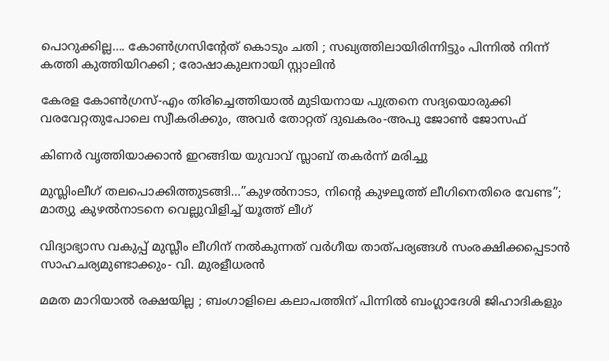പൊറുക്കില്ല…. കോൺഗ്രസിൻ്റേത് കൊടും ചതി ; സഖ്യത്തിലായിരിന്നിട്ടും പിന്നിൽ നിന്ന് കത്തി കുത്തിയിറക്കി ; രോഷാകുലനായി സ്റ്റാലിൻ

കേരള കോണ്‍ഗ്രസ്-എം തിരിച്ചെത്തിയാല്‍ മുടിയനായ പുത്രനെ സദ്യയൊരുക്കി വരവേറ്റതുപോലെ സ്വീകരിക്കും, അവര്‍ തോറ്റത് ദുഖകരം-അപു ജോണ്‍ ജോസഫ്

കിണര്‍ വൃത്തിയാക്കാന്‍ ഇറങ്ങിയ യുവാവ് സ്ലാബ് തകര്‍ന്ന് മരിച്ചു

മുസ്ലിംലീഗ് തലപൊക്കിത്തുടങ്ങി…”കുഴൽനാടാ, നിന്റെ കുഴലൂത്ത് ലീഗിനെതിരെ വേണ്ട”; മാത്യു കുഴൽനാടനെ വെല്ലുവിളിച്ച് യൂത്ത് ലീഗ്

വിദ്യാഭ്യാസ വകുപ്പ് മുസ്ലീം ലീഗിന് നല്‍കുന്നത് വര്‍ഗീയ താത്പര്യങ്ങള്‍ സംരക്ഷിക്കപ്പെടാന്‍ സാഹചര്യമുണ്ടാക്കും- വി. മുരളീധരന്‍

മമത മാറിയാൽ രക്ഷയില്ല ; ബംഗാളിലെ കലാപത്തിന് പിന്നിൽ ബംഗ്ലാദേശി ജിഹാദികളും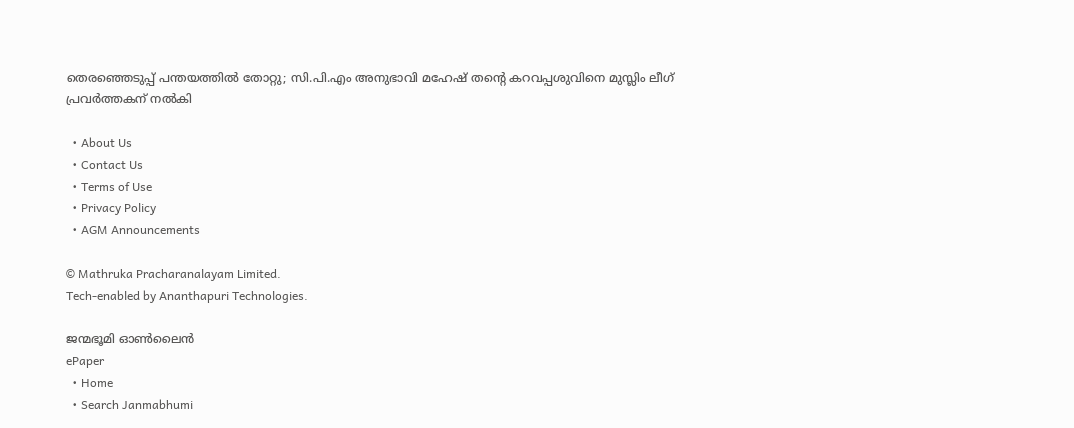തെരഞ്ഞെടുപ്പ് പന്തയത്തില്‍ തോറ്റു; സി.പി.എം അനുഭാവി മഹേഷ് തന്റെ കറവപ്പശുവിനെ മുസ്ലിം ലീഗ് പ്രവര്‍ത്തകന് നല്‍കി

  • About Us
  • Contact Us
  • Terms of Use
  • Privacy Policy
  • AGM Announcements

© Mathruka Pracharanalayam Limited.
Tech-enabled by Ananthapuri Technologies.

ജന്മഭൂമി ഓണ്‍ലൈന്‍
ePaper
  • Home
  • Search Janmabhumi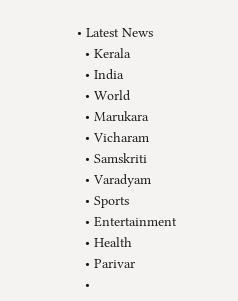• Latest News
  • Kerala
  • India
  • World
  • Marukara
  • Vicharam
  • Samskriti
  • Varadyam
  • Sports
  • Entertainment
  • Health
  • Parivar
  •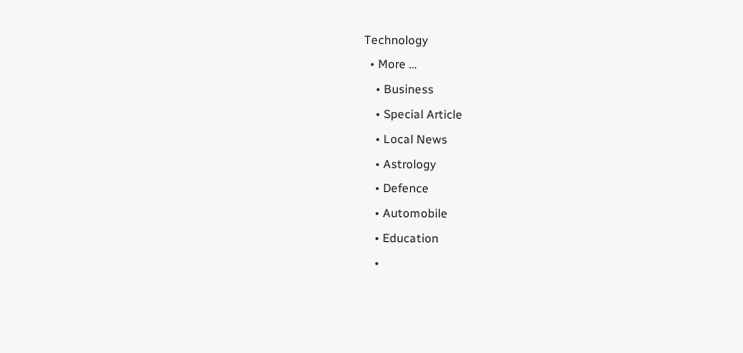Technology
  • More …
    • Business
    • Special Article
    • Local News
    • Astrology
    • Defence
    • Automobile
    • Education
    •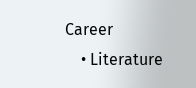Career
    • Literature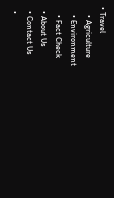• Travel
    • Agriculture
    • Environment
    • Fact Check
  • About Us
  • Contact Us
  •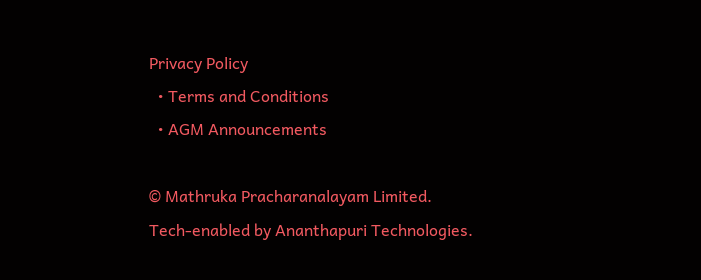Privacy Policy
  • Terms and Conditions
  • AGM Announcements

© Mathruka Pracharanalayam Limited.
Tech-enabled by Ananthapuri Technologies.